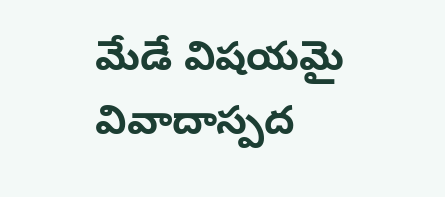మేడే విషయమై వివాదాస్పద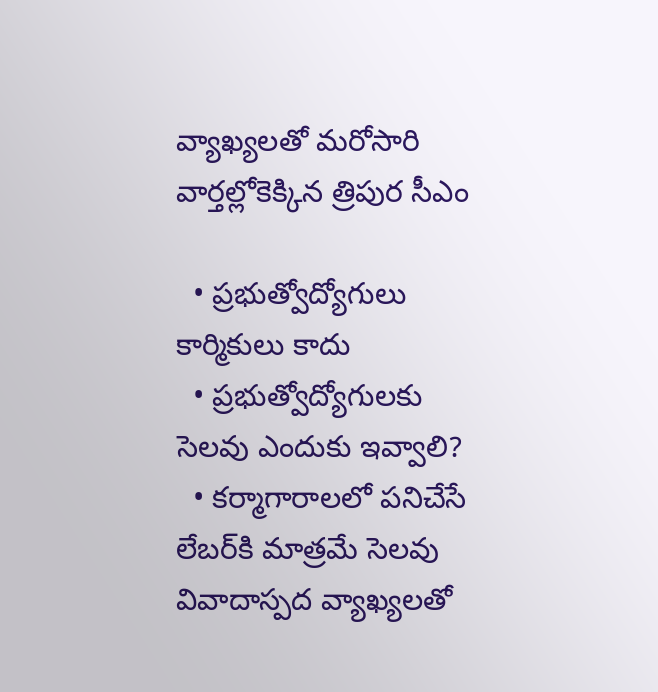వ్యాఖ్యలతో మరోసారి వార్తల్లోకెక్కిన త్రిపుర సీఎం

  • ప్రభుత్వోద్యోగులు కార్మికులు కాదు
  • ప్రభుత్వోద్యోగులకు సెలవు ఎందుకు ఇవ్వాలి?
  • కర్మాగారాలలో పనిచేసే లేబర్‌కి మాత్రమే సెలవు
వివాదాస్పద వ్యాఖ్యలతో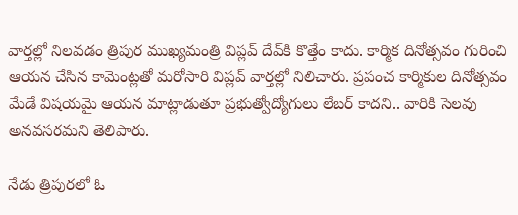వార్తల్లో నిలవడం త్రిపుర ముఖ్యమంత్రి విప్లవ్ దేవ్‌కి కొత్తేం కాదు. కార్మిక దినోత్సవం గురించి ఆయన చేసిన కామెంట్లతో మరోసారి విప్లవ్ వార్తల్లో నిలిచారు. ప్రపంచ కార్మికుల దినోత్సవం మేడే విషయమై ఆయన మాట్లాడుతూ ప్రభుత్వోద్యోగులు లేబర్ కాదని.. వారికి సెలవు అనవసరమని తెలిపారు.

నేడు త్రిపురలో ఓ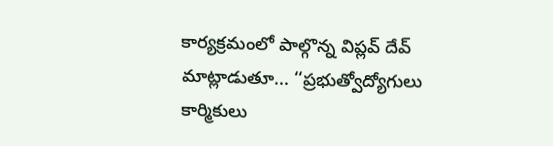కార్యక్రమంలో పాల్గొన్న విప్లవ్ దేవ్ మాట్లాడుతూ... ‘‘ప్రభుత్వోద్యోగులు కార్మికులు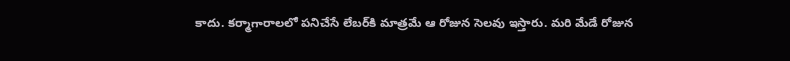కాదు. కర్మాగారాలలో పనిచేసే లేబర్‌కి మాత్రమే ఆ రోజున సెలవు ఇస్తారు. మరి మేడే రోజున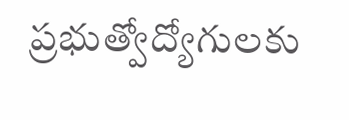ప్రభుత్వోద్యోగులకు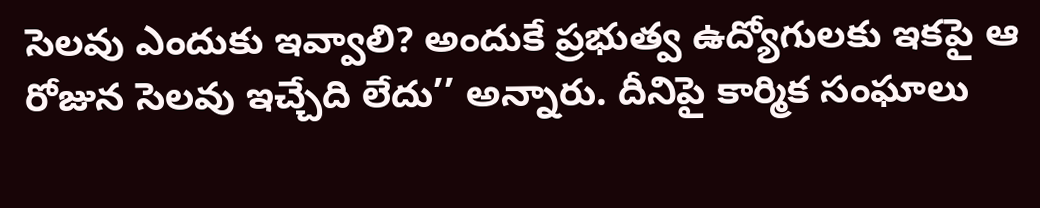సెలవు ఎందుకు ఇవ్వాలి? అందుకే ప్రభుత్వ ఉద్యోగులకు ఇకపై ఆ రోజున సెలవు ఇచ్చేది లేదు’’ అన్నారు. దీనిపై కార్మిక సంఘాలు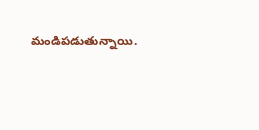మండిపడుతున్నాయి.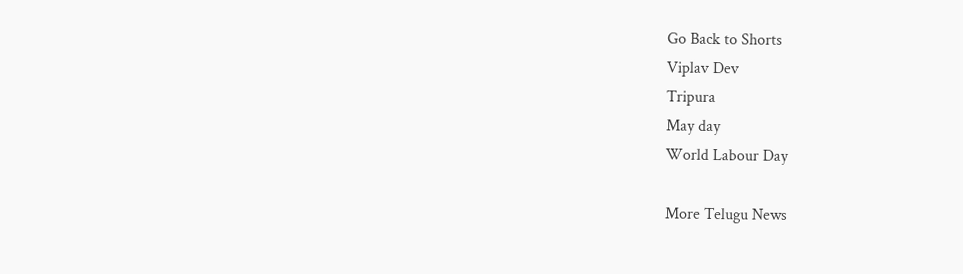Go Back to Shorts
Viplav Dev
Tripura
May day
World Labour Day

More Telugu News